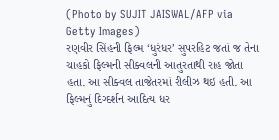(Photo by SUJIT JAISWAL/AFP via Getty Images)
રણવીર સિંહની ફિલ્મ ‘ધુરંધર’ સુપરહિટ જતાં જ તેના ચાહકો ફિલ્મની સીક્વલની આતુરતાથી રાહ જોતા હતા. આ સીક્વલ તાજેતરમાં રીલીઝ થઇ હતી. આ ફિલ્મનું દિગ્દર્શન આદિત્ય ધર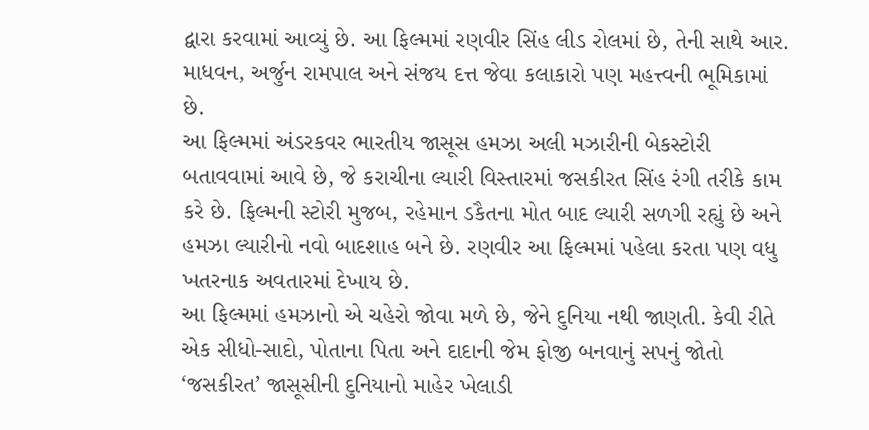દ્વારા કરવામાં આવ્યું છે. આ ફિલ્મમાં રણવીર સિંહ લીડ રોલમાં છે, તેની સાથે આર. માધવન, અર્જુન રામપાલ અને સંજય દત્ત જેવા કલાકારો પણ મહત્ત્વની ભૂમિકામાં છે.
આ ફિલ્મમાં અંડરકવર ભારતીય જાસૂસ હમઝા અલી મઝારીની બેકસ્ટોરી બતાવવામાં આવે છે, જે કરાચીના લ્યારી વિસ્તારમાં જસકીરત સિંહ રંગી તરીકે કામ કરે છે. ફિલ્મની સ્ટોરી મુજબ, રહેમાન ડકૈતના મોત બાદ લ્યારી સળગી રહ્યું છે અને હમઝા લ્યારીનો નવો બાદશાહ બને છે. રણવીર આ ફિલ્મમાં પહેલા કરતા પણ વધુ ખતરનાક અવતારમાં દેખાય છે.
આ ફિલ્મમાં હમઝાનો એ ચહેરો જોવા મળે છે, જેને દુનિયા નથી જાણતી. કેવી રીતે એક સીધો-સાદો, પોતાના પિતા અને દાદાની જેમ ફોજી બનવાનું સપનું જોતો ‘જસકીરત’ જાસૂસીની દુનિયાનો માહેર ખેલાડી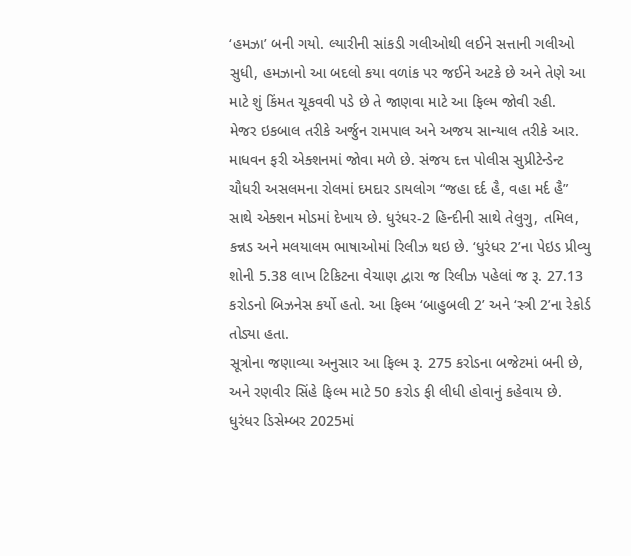‘હમઝા’ બની ગયો. લ્યારીની સાંકડી ગલીઓથી લઈને સત્તાની ગલીઓ સુધી, હમઝાનો આ બદલો કયા વળાંક પર જઈને અટકે છે અને તેણે આ માટે શું કિંમત ચૂકવવી પડે છે તે જાણવા માટે આ ફિલ્મ જોવી રહી.
મેજર ઇકબાલ તરીકે અર્જુન રામપાલ અને અજય સાન્યાલ તરીકે આર. માધવન ફરી એક્શનમાં જોવા મળે છે. સંજય દત્ત પોલીસ સુપ્રીટેન્ડેન્ટ ચૌધરી અસલમના રોલમાં દમદાર ડાયલોગ “જહા દર્દ હૈ, વહા મર્દ હૈ” સાથે એક્શન મોડમાં દેખાય છે. ધુરંધર-2 હિન્દીની સાથે તેલુગુ, તમિલ, કન્નડ અને મલયાલમ ભાષાઓમાં રિલીઝ થઇ છે. ‘ધુરંધર 2’ના પેઇડ પ્રીવ્યુ શોની 5.38 લાખ ટિકિટના વેચાણ દ્વારા જ રિલીઝ પહેલાં જ રૂ. 27.13 કરોડનો બિઝનેસ કર્યો હતો. આ ફિલ્મ ‘બાહુબલી 2’ અને ‘સ્ત્રી 2’ના રેકોર્ડ તોડ્યા હતા.
સૂત્રોના જણાવ્યા અનુસાર આ ફિલ્મ રૂ. 275 કરોડના બજેટમાં બની છે, અને રણવીર સિંહે ફિલ્મ માટે 50 કરોડ ફી લીધી હોવાનું કહેવાય છે. ધુરંધર ડિસેમ્બર 2025માં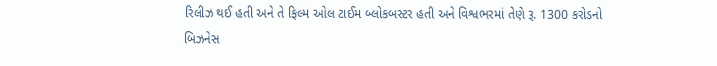રિલીઝ થઈ હતી અને તે ફિલ્મ ઓલ ટાઈમ બ્લોકબસ્ટર હતી અને વિશ્વભરમાં તેણે રૂ. 1300 કરોડનો બિઝનેસ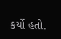કર્યો હતો.